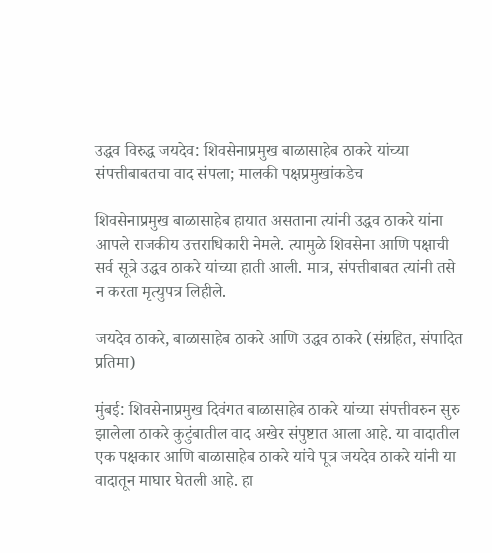उद्धव विरुद्ध जयदेव: शिवसेनाप्रमुख बाळासाहेब ठाकरे यांच्या संपत्तीबाबतचा वाद संपला; मालकी पक्षप्रमुखांकडेच

शिवसेनाप्रमुख बाळासाहेब हायात असताना त्यांनी उद्धव ठाकरे यांना आपले राजकीय उत्तराधिकारी नेमले. त्यामुळे शिवसेना आणि पक्षाची सर्व सूत्रे उद्धव ठाकरे यांच्या हाती आली. मात्र, संपत्तीबाबत त्यांनी तसे न करता मृत्युपत्र लिहीले.

जयदेव ठाकरे, बाळासाहेब ठाकरे आणि उद्धव ठाकरे (संग्रहित, संपादित प्रतिमा)

मुंबई: शिवसेनाप्रमुख दिवंगत बाळासाहेब ठाकरे यांच्या संपत्तीवरुन सुरु झालेला ठाकरे कुटुंबातील वाद अखेर संपुष्टात आला आहे. या वादातील एक पक्षकार आणि बाळासाहेब ठाकरे यांचे पूत्र जयदेव ठाकरे यांनी या वादातून माघार घेतली आहे. हा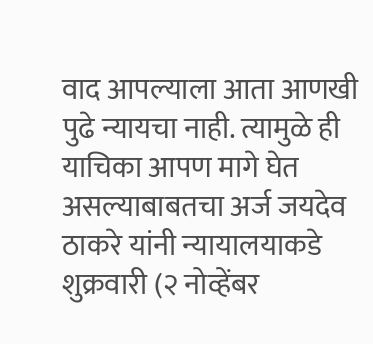वाद आपल्याला आता आणखी पुढे न्यायचा नाही. त्यामुळे ही याचिका आपण मागे घेत असल्याबाबतचा अर्ज जयदेव ठाकरे यांनी न्यायालयाकडे शुक्रवारी (२ नोव्हेंबर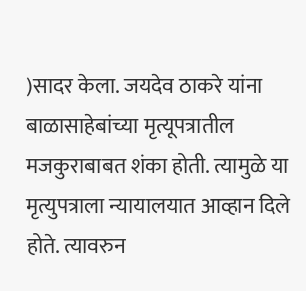)सादर केला. जयदेव ठाकरे यांना बाळासाहेबांच्या मृत्यूपत्रातील मजकुराबाबत शंका होती. त्यामुळे या मृत्युपत्राला न्यायालयात आव्हान दिले होते. त्यावरुन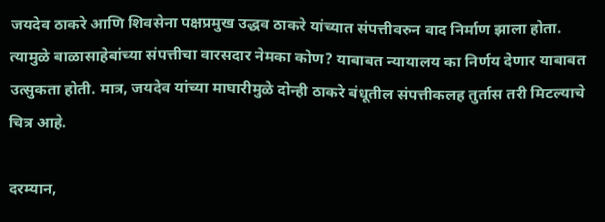जयदेव ठाकरे आणि शिवसेना पक्षप्रमुख उद्धव ठाकरे यांच्यात संपत्तीवरुन वाद निर्माण झाला होता. त्यामुळे बाळासाहेबांच्या संपत्तीचा वारसदार नेमका कोण? याबाबत न्यायालय का निर्णय देणार याबाबत उत्सुकता होती. मात्र, जयदेव यांच्या माघारीमुळे दोन्ही ठाकरे बंधूतील संपत्तीकलह तुर्तास तरी मिटल्याचे चित्र आहे.

दरम्यान,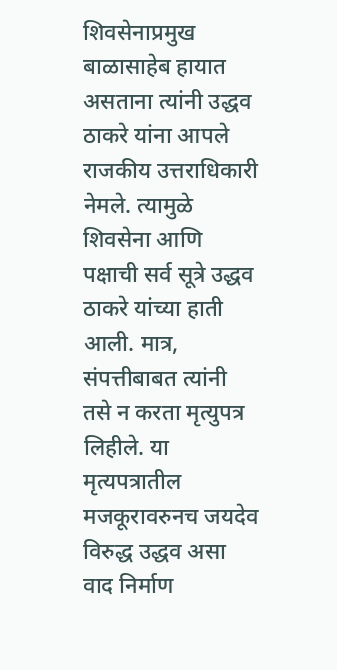शिवसेनाप्रमुख बाळासाहेब हायात असताना त्यांनी उद्धव ठाकरे यांना आपले राजकीय उत्तराधिकारी नेमले. त्यामुळे शिवसेना आणि पक्षाची सर्व सूत्रे उद्धव ठाकरे यांच्या हाती आली. मात्र, संपत्तीबाबत त्यांनी तसे न करता मृत्युपत्र लिहीले. या मृत्यपत्रातील मजकूरावरुनच जयदेव विरुद्ध उद्धव असा वाद निर्माण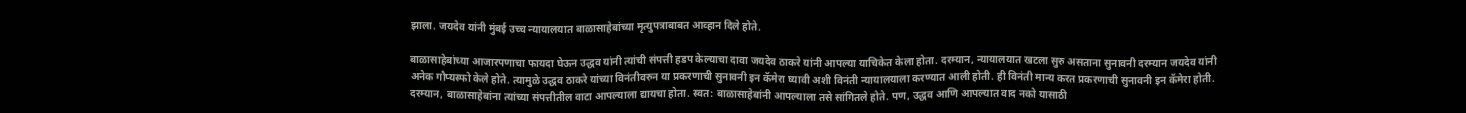झाला. जयदेव यांनी मुंबई उच्च न्यायालयात बाळासाहेबांच्या मृत्युपत्राबाबत आव्हान दिले होते.

बाळासाहेबांच्या आजारपणाचा फायदा घेऊन उद्धव यांनी त्यांची संपत्ती हडप केल्याचा दावा जयदेव ठाकरे यांनी आपल्या याचिकेत केला होता. दरम्यान, न्यायालयात खटला सुरु असताना सुनावनी दरम्यान जयदेव यांनी अनेक गौप्यस्फो केले होते. त्यामुळे उद्धव ठाकरे यांच्या विनंतीवरुन या प्रकरणाची सुनावनी इन कॅमेरा घ्यावी अशी विनंती न्यायालयाला करण्यात आली होती. ही विनंती मान्य करत प्रकरणाची सुनावनी इन कॅमेरा होती. दरम्यान, बाळासाहेबांना त्यांच्या संपत्तीतील वाटा आपल्याला द्यायचा होता. स्वत: बाळासाहेबांनी आपल्याला तसे सांगितले होते. पण, उद्धव आणि आपल्यात वाद नको यासाठी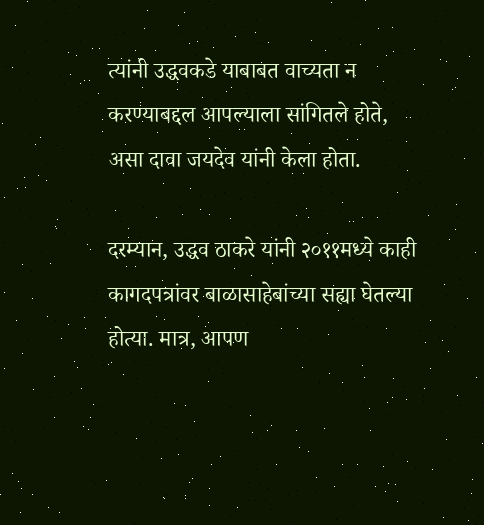त्यांनी उद्धवकडे याबाबत वाच्यता न करण्याबद्दल आपल्याला सांगितले होते, असा दावा जयदेव यांनी केला होता.

दरम्यान, उद्धव ठाकरे यांनी २०११मध्ये काही कागदपत्रांवर बाळासाहेबांच्या सह्या घेतल्या होत्या. मात्र, आपण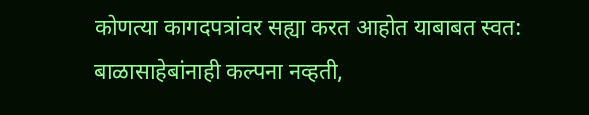कोणत्या कागदपत्रांवर सह्या करत आहोत याबाबत स्वत: बाळासाहेबांनाही कल्पना नव्हती,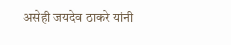असेही जयदेव ठाकरे यांनी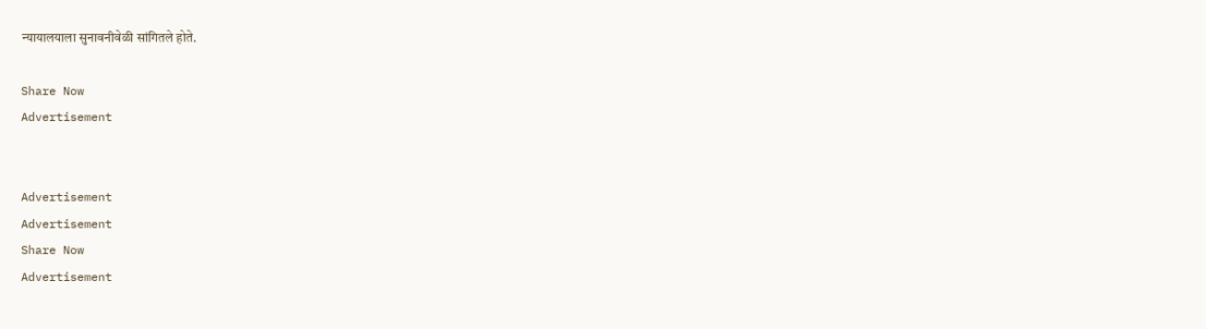न्यायालयाला सुनावनीवेळी सांगितले होते.

Share Now
Advertisement


Advertisement
Advertisement
Share Now
Advertisement